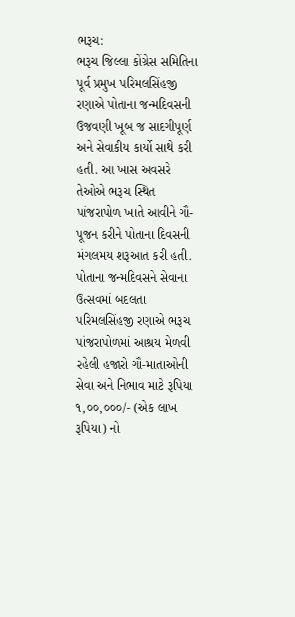ભરૂચ:
ભરૂચ જિલ્લા કોંગ્રેસ સમિતિના પૂર્વ પ્રમુખ પરિમલસિંહજી રણાએ પોતાના જન્મદિવસની ઉજવણી ખૂબ જ સાદગીપૂર્ણ અને સેવાકીય કાર્યો સાથે કરી હતી. આ ખાસ અવસરે તેઓએ ભરૂચ સ્થિત પાંજરાપોળ ખાતે આવીને ગૌ-પૂજન કરીને પોતાના દિવસની મંગલમય શરૂઆત કરી હતી.
પોતાના જન્મદિવસને સેવાના ઉત્સવમાં બદલતા પરિમલસિંહજી રણાએ ભરૂચ પાંજરાપોળમાં આશ્રય મેળવી રહેલી હજારો ગૌ-માતાઓની સેવા અને નિભાવ માટે રૂપિયા ૧,૦૦,૦૦૦/- (એક લાખ રૂપિયા) નો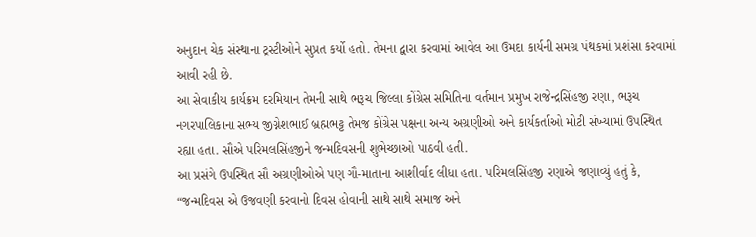અનુદાન ચેક સંસ્થાના ટ્રસ્ટીઓને સુપ્રત કર્યો હતો. તેમના દ્વારા કરવામાં આવેલ આ ઉમદા કાર્યની સમગ્ર પંથકમાં પ્રશંસા કરવામાં આવી રહી છે.
આ સેવાકીય કાર્યક્રમ દરમિયાન તેમની સાથે ભરૂચ જિલ્લા કોંગ્રેસ સમિતિના વર્તમાન પ્રમુખ રાજેન્દ્રસિંહજી રણા, ભરૂચ નગરપાલિકાના સભ્ય જીગ્નેશભાઈ બ્રહ્મભટ્ટ તેમજ કોંગ્રેસ પક્ષના અન્ય અગ્રણીઓ અને કાર્યકર્તાઓ મોટી સંખ્યામાં ઉપસ્થિત રહ્યા હતા. સૌએ પરિમલસિંહજીને જન્મદિવસની શુભેચ્છાઓ પાઠવી હતી.
આ પ્રસંગે ઉપસ્થિત સૌ અગ્રણીઓએ પણ ગૌ-માતાના આશીર્વાદ લીધા હતા. પરિમલસિંહજી રણાએ જણાવ્યું હતું કે, “જન્મદિવસ એ ઉજવણી કરવાનો દિવસ હોવાની સાથે સાથે સમાજ અને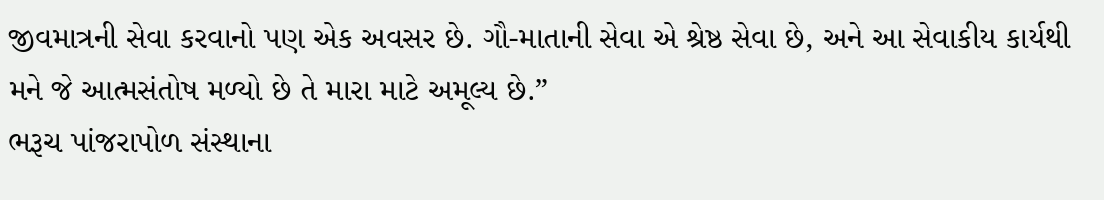જીવમાત્રની સેવા કરવાનો પણ એક અવસર છે. ગૌ-માતાની સેવા એ શ્રેષ્ઠ સેવા છે, અને આ સેવાકીય કાર્યથી મને જે આત્મસંતોષ મળ્યો છે તે મારા માટે અમૂલ્ય છે.”
ભરૂચ પાંજરાપોળ સંસ્થાના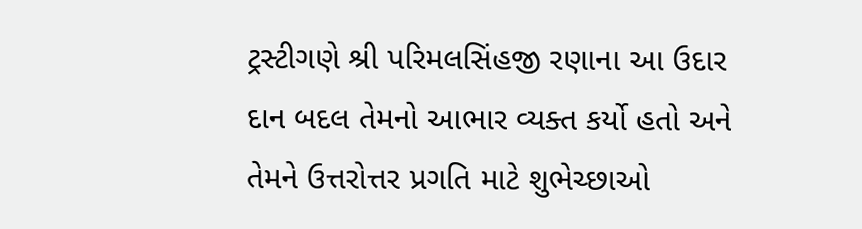ટ્રસ્ટીગણે શ્રી પરિમલસિંહજી રણાના આ ઉદાર દાન બદલ તેમનો આભાર વ્યક્ત કર્યો હતો અને તેમને ઉત્તરોત્તર પ્રગતિ માટે શુભેચ્છાઓ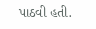પાઠવી હતી.